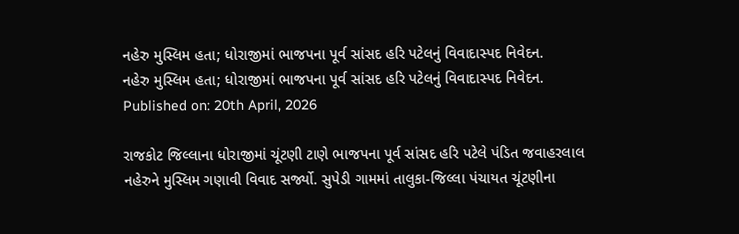નહેરુ મુસ્લિમ હતા; ધોરાજીમાં ભાજપના પૂર્વ સાંસદ હરિ પટેલનું વિવાદાસ્પદ નિવેદન.
નહેરુ મુસ્લિમ હતા; ધોરાજીમાં ભાજપના પૂર્વ સાંસદ હરિ પટેલનું વિવાદાસ્પદ નિવેદન.
Published on: 20th April, 2026

રાજકોટ જિલ્લાના ધોરાજીમાં ચૂંટણી ટાણે ભાજપના પૂર્વ સાંસદ હરિ પટેલે પંડિત જવાહરલાલ નહેરુને મુસ્લિમ ગણાવી વિવાદ સર્જ્યો. સુપેડી ગામમાં તાલુકા-જિલ્લા પંચાયત ચૂંટણીના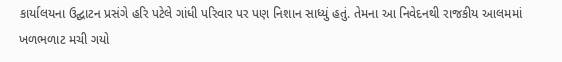કાર્યાલયના ઉદ્ઘાટન પ્રસંગે હરિ પટેલે ગાંધી પરિવાર પર પણ નિશાન સાધ્યું હતું. તેમના આ નિવેદનથી રાજકીય આલમમાં ખળભળાટ મચી ગયો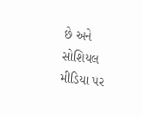છે અને સોશિયલ મીડિયા પર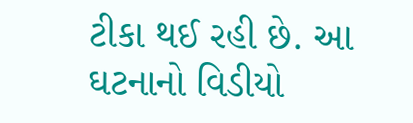ટીકા થઈ રહી છે. આ ઘટનાનો વિડીયો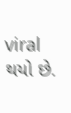viral થયો છે.